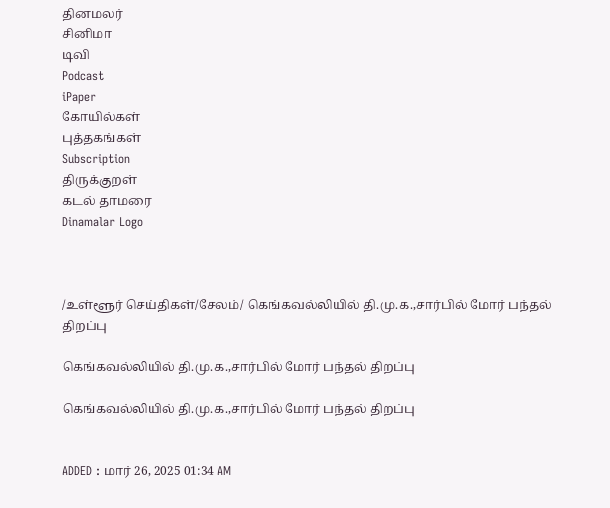தினமலர்
சினிமா
டிவி
Podcast
iPaper
கோயில்கள்
புத்தகங்கள்
Subscription
திருக்குறள்
கடல் தாமரை
Dinamalar Logo



/உள்ளூர் செய்திகள்/சேலம்/ கெங்கவல்லியில் தி.மு.க.,சார்பில் மோர் பந்தல் திறப்பு

கெங்கவல்லியில் தி.மு.க.,சார்பில் மோர் பந்தல் திறப்பு

கெங்கவல்லியில் தி.மு.க.,சார்பில் மோர் பந்தல் திறப்பு


ADDED : மார் 26, 2025 01:34 AM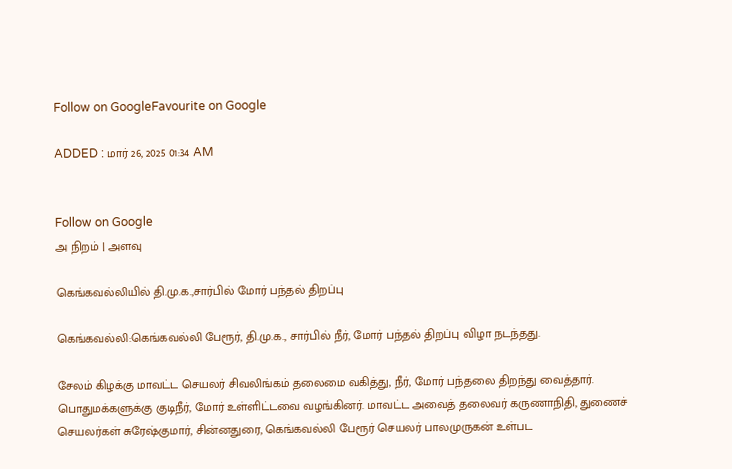Follow on GoogleFavourite on Google

ADDED : மார் 26, 2025 01:34 AM


Follow on Google
அ நிறம் | அளவு

கெங்கவல்லியில் தி.மு.க.,சார்பில் மோர் பந்தல் திறப்பு

கெங்கவல்லி:கெங்கவல்லி பேரூர், தி.மு.க., சார்பில் நீர், மோர் பந்தல் திறப்பு விழா நடந்தது.

சேலம் கிழக்கு மாவட்ட செயலர் சிவலிங்கம் தலைமை வகித்து, நீர், மோர் பந்தலை திறந்து வைத்தார். பொதுமக்களுக்கு குடிநீர், மோர் உள்ளிட்டவை வழங்கினர். மாவட்ட அவைத் தலைவர் கருணாநிதி, துணைச் செயலர்கள் சுரேஷ்குமார், சின்னதுரை, கெங்கவல்லி பேரூர் செயலர் பாலமுருகன் உள்பட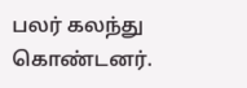பலர் கலந்து கொண்டனர்.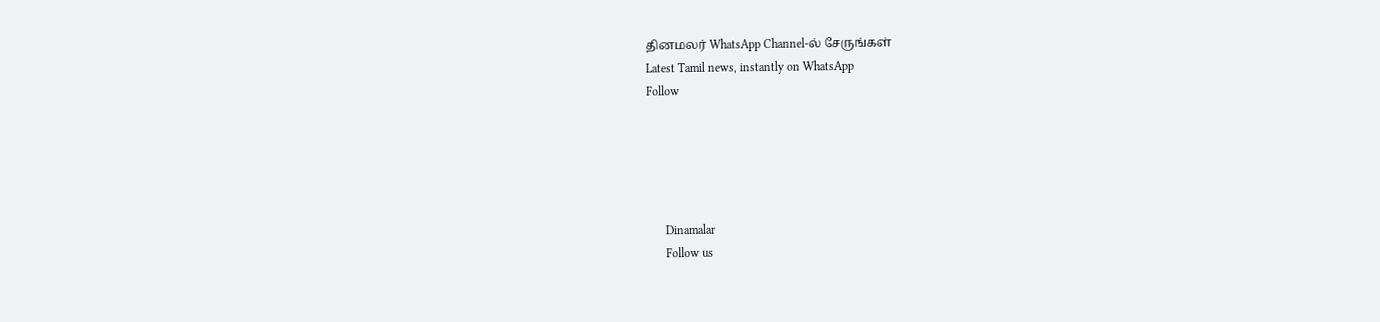தினமலர் WhatsApp Channel-ல் சேருங்கள்
Latest Tamil news, instantly on WhatsApp
Follow





      Dinamalar
      Follow us